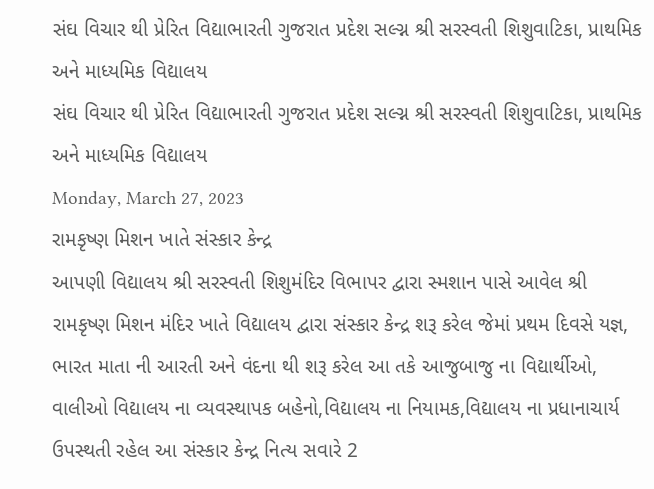સંઘ વિચાર થી પ્રેરિત વિદ્યાભારતી ગુજરાત પ્રદેશ સલ્ગ્ન શ્રી સરસ્વતી શિશુવાટિકા, પ્રાથમિક અને માધ્યમિક વિદ્યાલય
સંઘ વિચાર થી પ્રેરિત વિદ્યાભારતી ગુજરાત પ્રદેશ સલ્ગ્ન શ્રી સરસ્વતી શિશુવાટિકા, પ્રાથમિક અને માધ્યમિક વિદ્યાલય
Monday, March 27, 2023
રામકૃષ્ણ મિશન ખાતે સંસ્કાર કેન્દ્ર
આપણી વિદ્યાલય શ્રી સરસ્વતી શિશુમંદિર વિભાપર દ્વારા સ્મશાન પાસે આવેલ શ્રી રામકૃષ્ણ મિશન મંદિર ખાતે વિદ્યાલય દ્વારા સંસ્કાર કેન્દ્ર શરૂ કરેલ જેમાં પ્રથમ દિવસે યજ્ઞ, ભારત માતા ની આરતી અને વંદના થી શરૂ કરેલ આ તકે આજુબાજુ ના વિદ્યાર્થીઓ, વાલીઓ વિદ્યાલય ના વ્યવસ્થાપક બહેનો,વિદ્યાલય ના નિયામક,વિદ્યાલય ના પ્રધાનાચાર્ય ઉપસ્થતી રહેલ આ સંસ્કાર કેન્દ્ર નિત્ય સવારે 2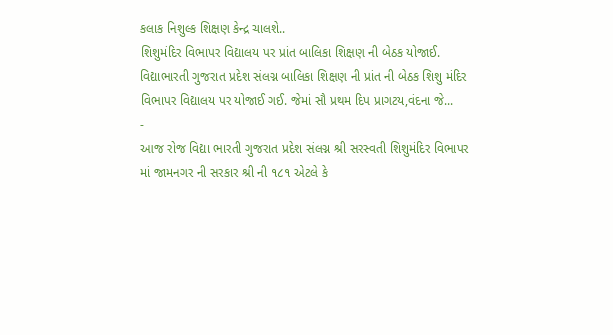કલાક નિશુલ્ક શિક્ષણ કેન્દ્ર ચાલશે..
શિશુમંદિર વિભાપર વિદ્યાલય પર પ્રાંત બાલિકા શિક્ષણ ની બેઠક યોજાઈ.
વિદ્યાભારતી ગુજરાત પ્રદેશ સંલગ્ન બાલિકા શિક્ષણ ની પ્રાંત ની બેઠક શિશુ મંદિર વિભાપર વિદ્યાલય પર યોજાઈ ગઈ. જેમાં સૌ પ્રથમ દિપ પ્રાગટય,વંદના જે...
-
આજ રોજ વિદ્યા ભારતી ગુજરાત પ્રદેશ સંલગ્ન શ્રી સરસ્વતી શિશુમંદિર વિભાપર માં જામનગર ની સરકાર શ્રી ની ૧૮૧ એટલે કે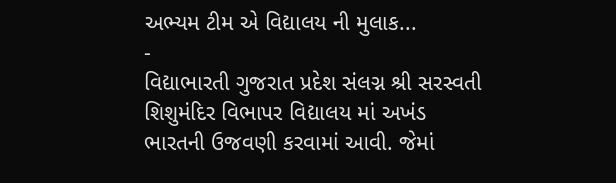અભ્યમ ટીમ એ વિદ્યાલય ની મુલાક...
-
વિદ્યાભારતી ગુજરાત પ્રદેશ સંલગ્ન શ્રી સરસ્વતી શિશુમંદિર વિભાપર વિદ્યાલય માં અખંડ ભારતની ઉજવણી કરવામાં આવી. જેમાં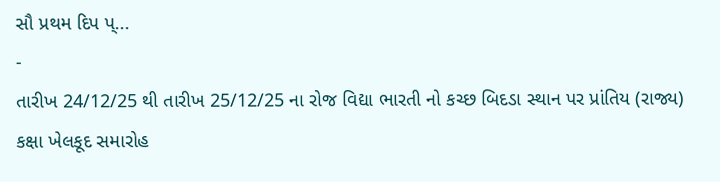સૌ પ્રથમ દિપ પ્...
-
તારીખ 24/12/25 થી તારીખ 25/12/25 ના રોજ વિદ્યા ભારતી નો કચ્છ બિદડા સ્થાન પર પ્રાંતિય (રાજ્ય) કક્ષા ખેલકૂદ સમારોહ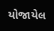યોજાયેલ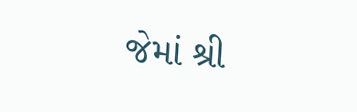જેમાં શ્રી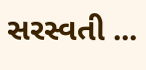સરસ્વતી ...